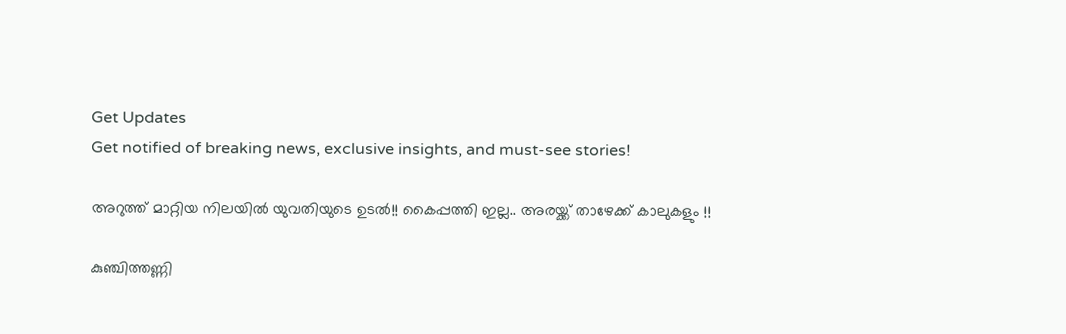Get Updates
Get notified of breaking news, exclusive insights, and must-see stories!

അറുത്ത് മാറ്റിയ നിലയില്‍ യുവതിയുടെ ഉടല്‍!! കൈപ്പത്തി ഇല്ല.. അരയ്ക്ക് താഴേക്ക് കാലുകളും !!

കുഞ്ചിത്തണ്ണി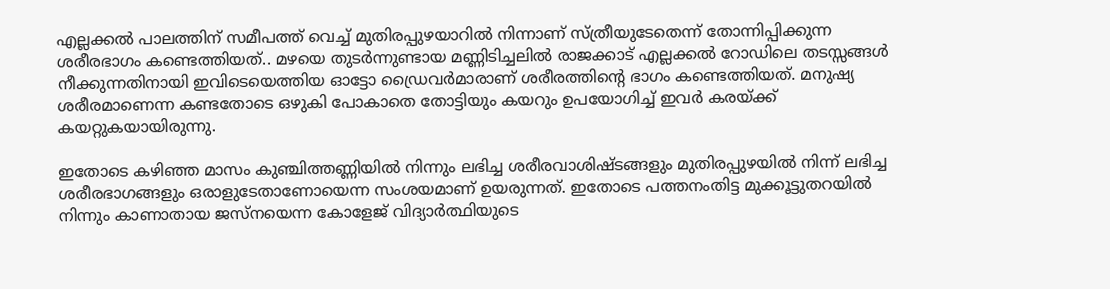എല്ലക്കല്‍ പാലത്തിന് സമീപത്ത് വെച്ച് മുതിരപ്പുഴയാറില്‍ നിന്നാണ് സ്ത്രീയുടേതെന്ന് തോന്നിപ്പിക്കുന്ന ശരീരഭാഗം കണ്ടെത്തിയത്.. മഴയെ തുടര്‍ന്നുണ്ടായ മണ്ണിടിച്ചലില്‍ രാജക്കാട് എല്ലക്കല്‍ റോഡിലെ തടസ്സങ്ങള്‍ നീക്കുന്നതിനായി ഇവിടെയെത്തിയ ഓട്ടോ ഡ്രൈവര്‍മാരാണ് ശരീരത്തിന്‍റെ ഭാഗം കണ്ടെത്തിയത്. മനുഷ്യ ശരീരമാണെന്ന കണ്ടതോടെ ഒഴുകി പോകാതെ തോട്ടിയും കയറും ഉപയോഗിച്ച് ഇവര്‍ കരയ്ക്ക് കയറ്റുകയായിരുന്നു.

ഇതോടെ കഴിഞ്ഞ മാസം കുഞ്ചിത്തണ്ണിയില്‍ നിന്നും ലഭിച്ച ശരീരവാശിഷ്ടങ്ങളും മുതിരപ്പുഴയില്‍ നിന്ന് ലഭിച്ച ശരീരഭാഗങ്ങളും ഒരാളുടേതാണോയെന്ന സംശയമാണ് ഉയരുന്നത്. ഇതോടെ പത്തനംതിട്ട മുക്കൂട്ടുതറയില്‍ നിന്നും കാണാതായ ജസ്നയെന്ന കോളേജ് വിദ്യാര്‍ത്ഥിയുടെ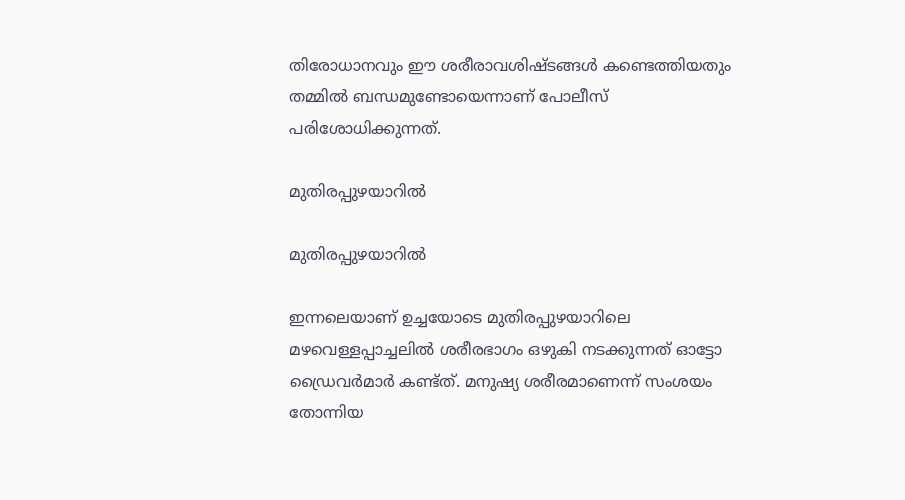തിരോധാനവും ഈ ശരീരാവശിഷ്ടങ്ങള്‍ കണ്ടെത്തിയതും തമ്മില്‍ ബന്ധമുണ്ടോയെന്നാണ് പോലീസ് പരിശോധിക്കുന്നത്.

മുതിരപ്പുഴയാറില്‍

മുതിരപ്പുഴയാറില്‍

ഇന്നലെയാണ് ഉച്ചയോടെ മുതിരപ്പുഴയാറിലെ മഴവെള്ളപ്പാച്ചലില്‍ ശരീരഭാഗം ഒഴുകി നടക്കുന്നത് ഓട്ടോ ഡ്രൈവര്‍മാര്‍ കണ്ട്ത്. മനുഷ്യ ശരീരമാണെന്ന് സംശയം തോന്നിയ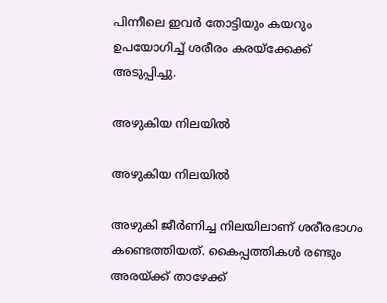പിന്നീലെ ഇവര്‍ തോട്ടിയും കയറും ഉപയോഗിച്ച് ശരീരം കരയ്ക്കേക്ക് അടുപ്പിച്ചു.

അഴുകിയ നിലയില്‍

അഴുകിയ നിലയില്‍

അഴുകി ജീര്‍ണിച്ച നിലയിലാണ് ശരീരഭാഗം കണ്ടെത്തിയത്. കൈപ്പത്തികള്‍ രണ്ടും അരയ്ക്ക് താഴേക്ക്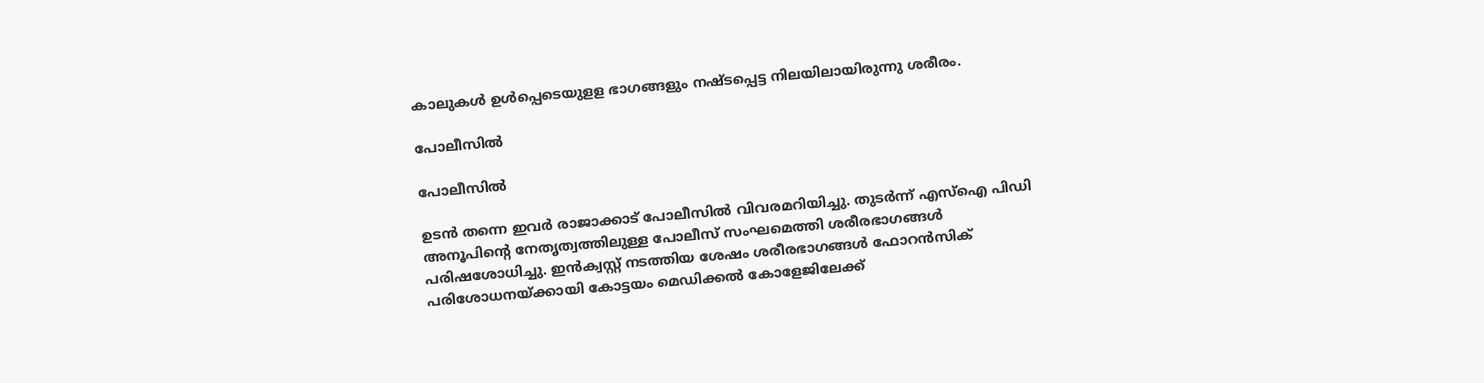കാലുകള്‍ ഉള്‍പ്പെടെയുളള ഭാഗങ്ങളും നഷ്ടപ്പെട്ട നിലയിലായിരുന്നു ശരീരം.

പോലീസില്‍

പോലീസില്‍

ഉടന്‍ തന്നെ ഇവര്‍ രാജാക്കാട് പോലീസില്‍ വിവരമറിയിച്ചു. തുടര്‍ന്ന് എസ്ഐ പിഡി അനൂപിന്‍റെ നേതൃത്വത്തിലുള്ള പോലീസ് സംഘമെത്തി ശരീരഭാഗങ്ങള്‍ പരിഷശോധിച്ചു. ഇന്‍ക്വസ്റ്റ് നടത്തിയ ശേഷം ശരീരഭാഗങ്ങള്‍ ഫോറന്‍സിക് പരിശോധനയ്ക്കായി കോട്ടയം മെഡിക്കല്‍ കോളേജിലേക്ക്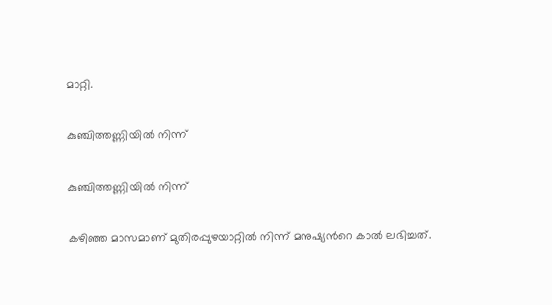മാറ്റി.

കുഞ്ചിത്തണ്ണിയില്‍ നിന്ന്

കുഞ്ചിത്തണ്ണിയില്‍ നിന്ന്

കഴിഞ്ഞ മാസമാണ് മുതിരപ്പുഴയാറ്റില്‍ നിന്ന് മനുഷ്യന്‍റെ കാല്‍ ലഭിച്ചത്.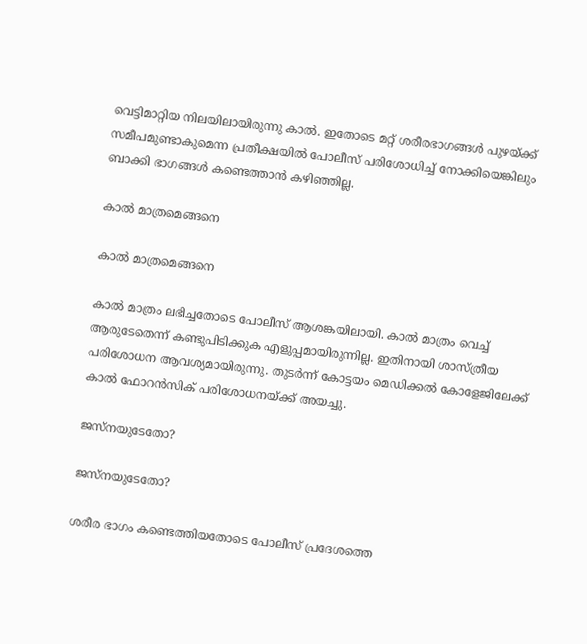വെട്ടിമാറ്റിയ നിലയിലായിരുന്നു കാല്‍. ഇതോടെ മറ്റ് ശരീരഭാഗങ്ങള്‍ പുഴയ്ക്ക് സമീപമുണ്ടാകുമെന്ന പ്രതീക്ഷയില്‍ പോലീസ് പരിശോധിച്ച് നോക്കിയെങ്കിലും ബാക്കി ഭാഗങ്ങള്‍ കണ്ടെത്താന്‍ കഴിഞ്ഞില്ല.

കാല്‍ മാത്രമെങ്ങനെ

കാല്‍ മാത്രമെങ്ങനെ

കാല്‍ മാത്രം ലഭിച്ചതോടെ പോലീസ് ആശങ്കയിലായി. കാല്‍ മാത്രം വെച്ച് ആരുടേതെന്ന് കണ്ടുപിടിക്കുക എളുപ്പമായിരുന്നില്ല. ഇതിനായി ശാസ്ത്രീയ പരിശോധന ആവശ്യമായിരുന്നു. തുടര്‍ന്ന് കോട്ടയം മെഡിക്കല്‍ കോളേജിലേക്ക് കാല്‍ ഫോറന്‍സിക് പരിശോധനയ്ക്ക് അയച്ചു.

ജസ്നയുടേതോ?

ജസ്നയുടേതോ?

ശരീര ഭാഗം കണ്ടെത്തിയതോടെ പോലീസ് പ്രദേശത്തെ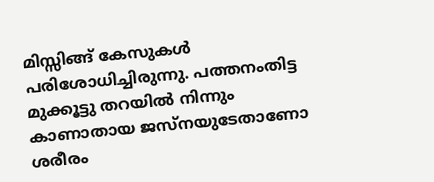മിസ്സിങ്ങ് കേസുകള്‍ പരിശോധിച്ചിരുന്നു. പത്തനംതിട്ട മുക്കൂട്ടു തറയില്‍ നിന്നും കാണാതായ ജസ്നയുടേതാണോ ശരീരം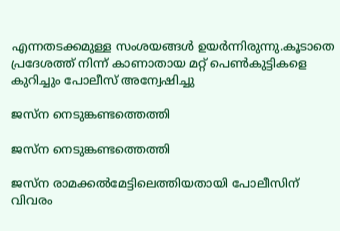എന്നതടക്കമുള്ള സംശയങ്ങള്‍ ഉയര്‍ന്നിരുന്നു.കൂടാതെ പ്രദേശത്ത് നിന്ന് കാണാതായ മറ്റ് പെണ്‍കുട്ടികളെ കുറിച്ചും പോലീസ് അന്വേഷിച്ചു

ജസ്‌ന നെടുങ്കണ്ടത്തെത്തി

ജസ്‌ന നെടുങ്കണ്ടത്തെത്തി

ജസ്ന രാമക്കല്‍മേട്ടിലെത്തിയതായി പോലീസിന് വിവരം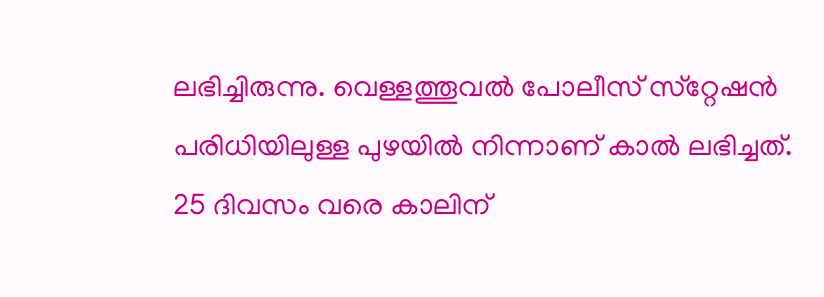ലഭിച്ചിരുന്നു. വെള്ളത്തൂവല്‍ പോലീസ് സ്‌റ്റേഷന്‍ പരിധിയിലുള്ള പുഴയില്‍ നിന്നാണ് കാല്‍ ലഭിച്ചത്. 25 ദിവസം വരെ കാലിന്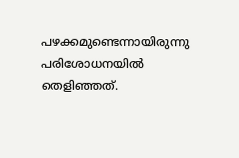പഴക്കമുണ്ടെന്നായിരുന്നു പരിശോധനയില്‍ തെളിഞ്ഞത്.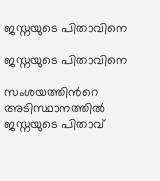ജസ്നയുടെ പിതാവിനെ

ജസ്നയുടെ പിതാവിനെ

സംശയത്തിന്‍റെ അടിസ്ഥാനത്തില്‍ ജസ്നയുടെ പിതാവ്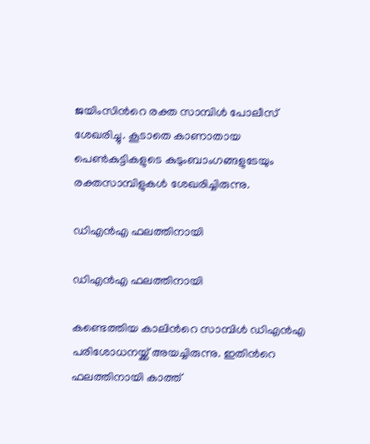ജയിംസിന്‍റെ രക്ത സാമ്പിള്‍ പോലീസ് ശേഖരിച്ചു. കൂടാതെ കാണാതായ പെണ്‍കുട്ടികളുടെ കുടുംബാംഗങ്ങളുടേയും രക്തസാമ്പിളുകള്‍ ശേഖരിച്ചിരുന്നു.

ഡിഎന്‍എ ഫലത്തിനായി

ഡിഎന്‍എ ഫലത്തിനായി

കണ്ടെത്തിയ കാലിന്‍റെ സാമ്പിള്‍ ഡിഎന്‍എ പരിശോധനയ്ക്ക് അയച്ചിരുന്നു. ഇതിന്‍റെ ഫലത്തിനായി കാത്ത്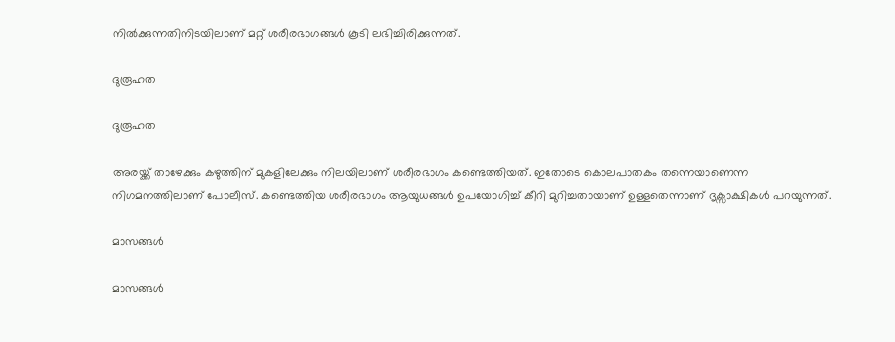നില്‍ക്കുന്നതിനിടയിലാണ് മറ്റ് ശരീരഭാഗങ്ങള്‍ കൂടി ലഭിച്ചിരിക്കുന്നത്.

ദുരൂഹത

ദുരൂഹത

അരയ്ക്ക് താഴേക്കും കഴുത്തിന് മുകളിലേക്കും നിലയിലാണ് ശരീരഭാഗം കണ്ടെത്തിയത്. ഇതോടെ കൊലപാതകം തന്നെയാണെന്ന നിഗമനത്തിലാണ് പോലീസ്. കണ്ടെത്തിയ ശരീരഭാഗം ആയുധങ്ങള്‍ ഉപയോഗിച്ച് കീറി മുറിച്ചതായാണ് ഉള്ളതെന്നാണ് ദൃക്സാക്ഷികള്‍ പറയുന്നത്.

മാസങ്ങള്‍

മാസങ്ങള്‍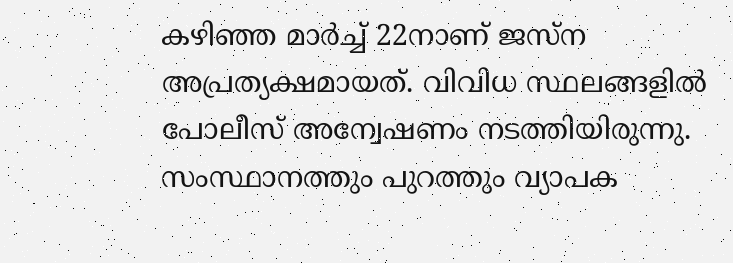കഴിഞ്ഞ മാര്‍ച്ച് 22നാണ് ജസ്‌ന അപ്രത്യക്ഷമായത്. വിവിധ സ്ഥലങ്ങളില്‍ പോലീസ് അന്വേഷണം നടത്തിയിരുന്നു. സംസ്ഥാനത്തും പുറത്തും വ്യാപക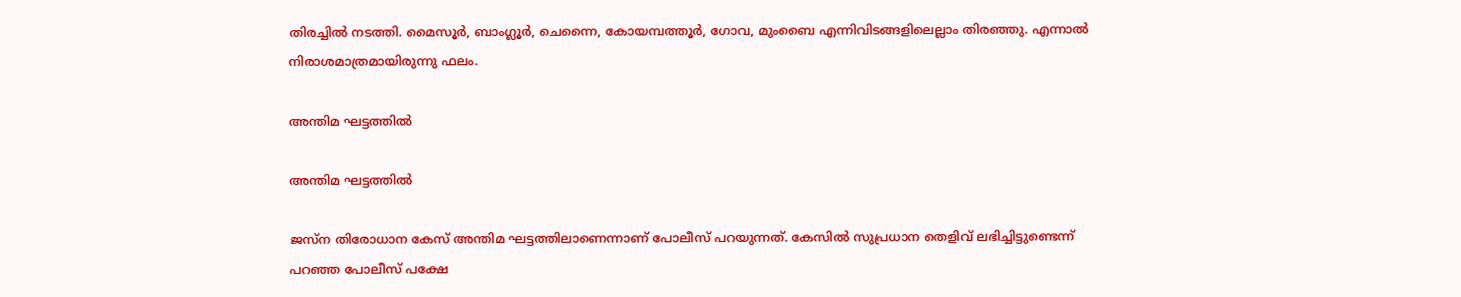തിരച്ചില്‍ നടത്തി. മൈസൂര്‍, ബാംഗ്ലൂര്‍, ചെന്നൈ, കോയമ്പത്തൂര്‍, ഗോവ, മുംബൈ എന്നിവിടങ്ങളിലെല്ലാം തിരഞ്ഞു. എന്നാല്‍ നിരാശമാത്രമായിരുന്നു ഫലം.

അന്തിമ ഘട്ടത്തില്‍

അന്തിമ ഘട്ടത്തില്‍

ജസ്ന തിരോധാന കേസ് അന്തിമ ഘട്ടത്തിലാണെന്നാണ് പോലീസ് പറയുന്നത്. കേസില്‍ സുപ്രധാന തെളിവ് ലഭിച്ചിട്ടുണ്ടെന്ന് പറഞ്ഞ പോലീസ് പക്ഷേ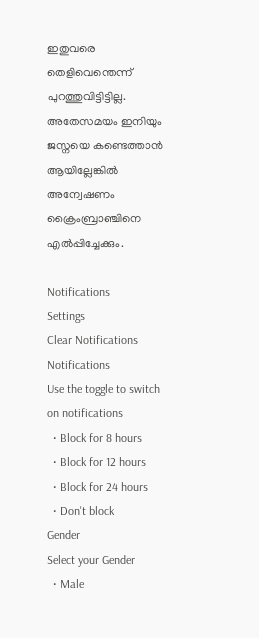ഇതുവരെ തെളിവെന്തെന്ന് പുറത്തുവിട്ടിട്ടില്ല. അതേസമയം ഇനിയും ജസ്നയെ കണ്ടെത്താന്‍ ആയില്ലേങ്കില്‍ അന്വേഷണം ക്രൈംബ്രാഞ്ചിനെ എല്‍പ്പിച്ചേക്കും.

Notifications
Settings
Clear Notifications
Notifications
Use the toggle to switch on notifications
  • Block for 8 hours
  • Block for 12 hours
  • Block for 24 hours
  • Don't block
Gender
Select your Gender
  • Male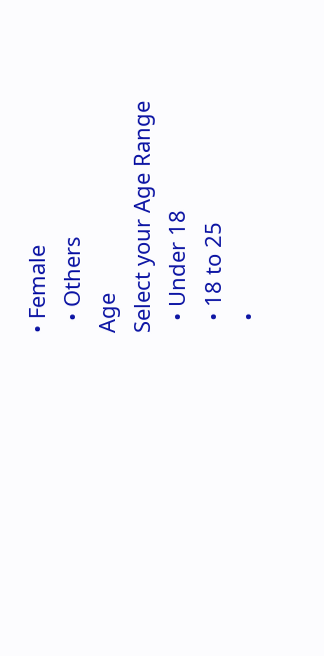• Female
  • Others
Age
Select your Age Range
  • Under 18
  • 18 to 25
  •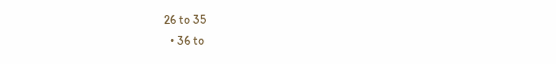26 to 35
  • 36 to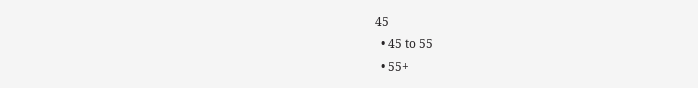45
  • 45 to 55
  • 55+